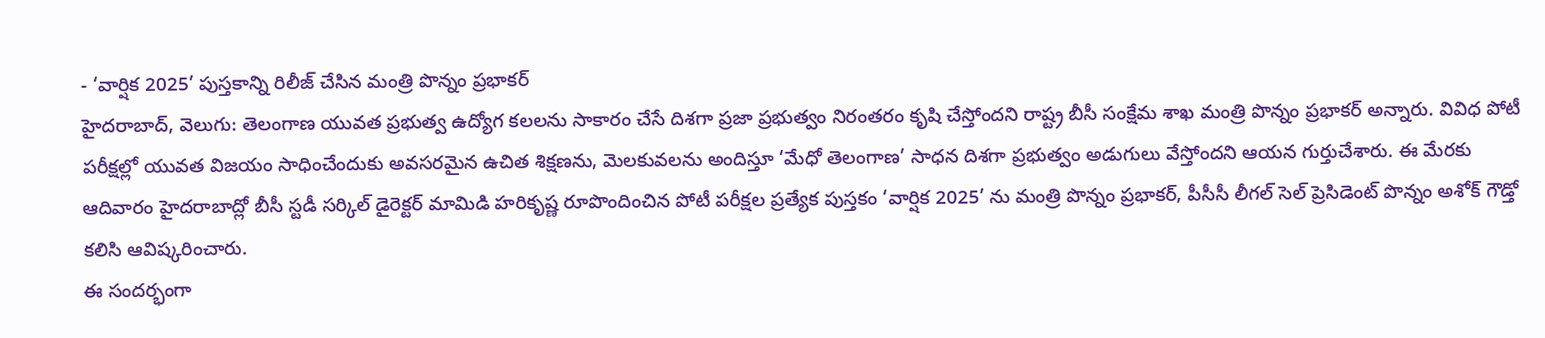- ‘వార్షిక 2025’ పుస్తకాన్ని రిలీజ్ చేసిన మంత్రి పొన్నం ప్రభాకర్
హైదరాబాద్, వెలుగు: తెలంగాణ యువత ప్రభుత్వ ఉద్యోగ కలలను సాకారం చేసే దిశగా ప్రజా ప్రభుత్వం నిరంతరం కృషి చేస్తోందని రాష్ట్ర బీసీ సంక్షేమ శాఖ మంత్రి పొన్నం ప్రభాకర్ అన్నారు. వివిధ పోటీ పరీక్షల్లో యువత విజయం సాధించేందుకు అవసరమైన ఉచిత శిక్షణను, మెలకువలను అందిస్తూ ‘మేధో తెలంగాణ’ సాధన దిశగా ప్రభుత్వం అడుగులు వేస్తోందని ఆయన గుర్తుచేశారు. ఈ మేరకు ఆదివారం హైదరాబాద్లో బీసీ స్టడీ సర్కిల్ డైరెక్టర్ మామిడి హరికృష్ణ రూపొందించిన పోటీ పరీక్షల ప్రత్యేక పుస్తకం ‘వార్షిక 2025’ ను మంత్రి పొన్నం ప్రభాకర్, పీసీసీ లీగల్ సెల్ ప్రెసిడెంట్ పొన్నం అశోక్ గౌడ్తో కలిసి ఆవిష్కరించారు.
ఈ సందర్భంగా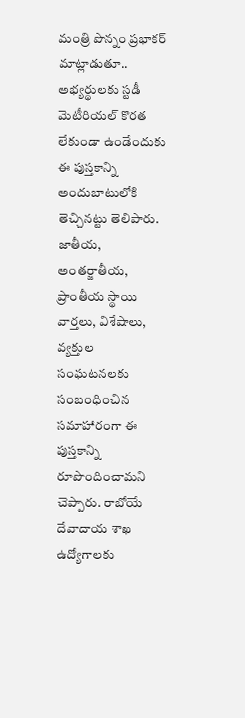మంత్రి పొన్నం ప్రభాకర్ మాట్లాడుతూ.. అభ్యర్థులకు స్టడీ మెటీరియల్ కొరత లేకుండా ఉండేందుకు ఈ పుస్తకాన్ని అందుబాటులోకి తెచ్చినట్టు తెలిపారు. జాతీయ, అంతర్జాతీయ, ప్రాంతీయ స్థాయి వార్తలు, విశేషాలు, వ్యక్తుల సంఘటనలకు సంబంధించిన సమాహారంగా ఈ పుస్తకాన్ని రూపొందించామని చెప్పారు. రాబోయే దేవాదాయ శాఖ ఉద్యోగాలకు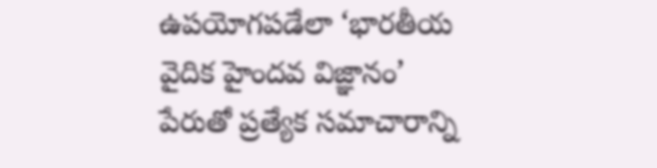ఉపయోగపడేలా ‘భారతీయ వైదిక హైందవ విజ్ఞానం’ పేరుతో ప్రత్యేక సమాచారాన్ని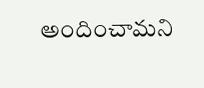అందించామని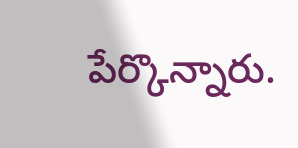పేర్కొన్నారు.